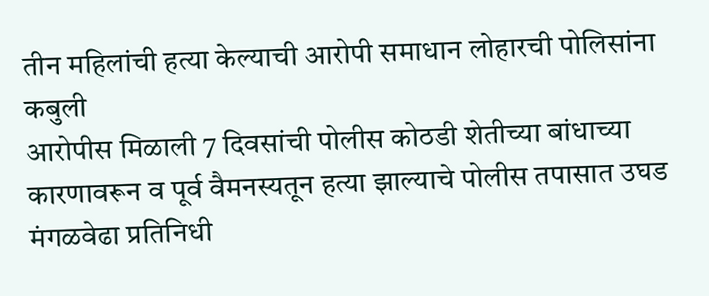तीन महिलांची हत्या केल्याची आरोपी समाधान लोहारची पोलिसांना कबुली
आरोपीस मिळाली 7 दिवसांची पोलीस कोठडी शेतीच्या बांधाच्या कारणावरून व पूर्व वैमनस्यतून हत्या झाल्याचे पोलीस तपासात उघड
मंगळवेढा प्रतिनिधी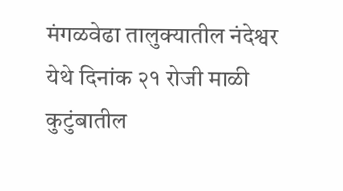मंगळवेढा तालुक्यातील नंदेश्वर येथे दिनांक २१ रोजी माळी कुटुंबातील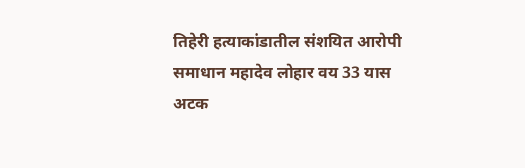तिहेरी हत्याकांडातील संशयित आरोपी समाधान महादेव लोहार वय 33 यास अटक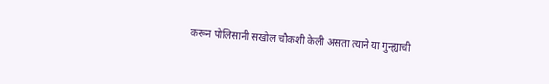करून पोलिसानी सखोल चौकशी केली असता त्याने या गुन्ह्याची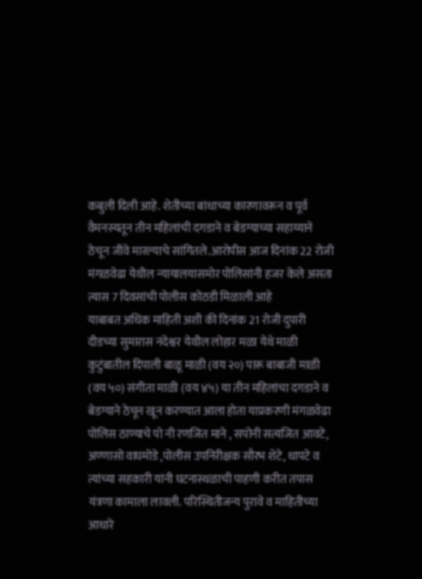कबुली दिली आहे. शेतीच्या बांधाच्या कारणावरून व पूर्व वैमनस्यतून तीन महिलांची दगडाने व बेडग्याच्या सहाय्याने ठेचून जीवे मारल्याचे सांगितले.आरोपीस आज दिनांक 22 रोजी मंगळवेढा येथील न्यायालयासमोर पोलिसांनी हजर केले असता त्यास 7 दिवसांची पोलीस कोठडी मिळाली आहे
याबाबत अधिक माहिती अशी की दिनांक 21 रोजी दुपारी दीडच्या सुमारास नंदेश्वर येथील लोहार मळा येथे माळी कुटुंबातील दिपाली बाळू माळी (वय २०) पारू बाबाजी माळी (वय ५०) संगीता माळी (वय ४५) या तीन महिलांचा दगडाने व बेडग्याने ठेचून खून करण्यात आला होता याप्रकरणी मंगळवेढा पोलिस ठाण्याचे पो नी रणजित माने , सपोनी सत्यजित आवटे, अण्णासो वाघमोडे ,पोलीस उपनिरीक्षक सौरभ शेटे, धापटे व त्यांच्या सहकारी यांनी घटनास्थळाची पाहणी करीत तपास यंत्रणा कामाला लावली. परिस्थितीजन्य पुरावे व माहितीच्या आधारे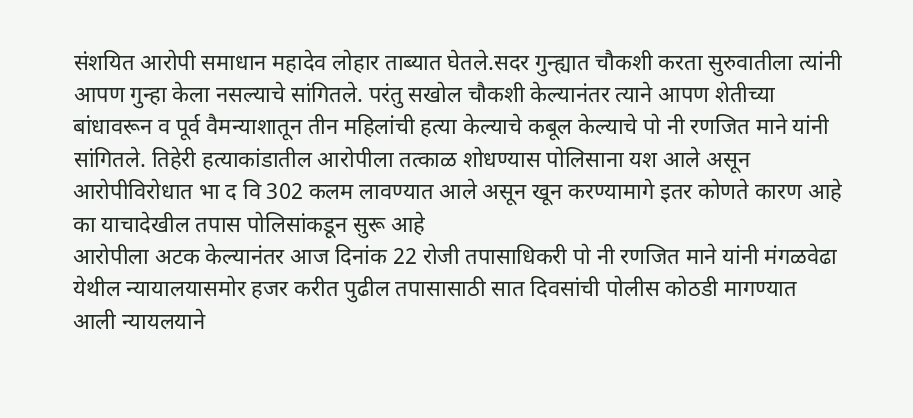संशयित आरोपी समाधान महादेव लोहार ताब्यात घेतले.सदर गुन्ह्यात चौकशी करता सुरुवातीला त्यांनी आपण गुन्हा केला नसल्याचे सांगितले. परंतु सखोल चौकशी केल्यानंतर त्याने आपण शेतीच्या बांधावरून व पूर्व वैमन्याशातून तीन महिलांची हत्या केल्याचे कबूल केल्याचे पो नी रणजित माने यांनी सांगितले. तिहेरी हत्याकांडातील आरोपीला तत्काळ शोधण्यास पोलिसाना यश आले असून आरोपीविरोधात भा द वि 302 कलम लावण्यात आले असून खून करण्यामागे इतर कोणते कारण आहे का याचादेखील तपास पोलिसांकडून सुरू आहे
आरोपीला अटक केल्यानंतर आज दिनांक 22 रोजी तपासाधिकरी पो नी रणजित माने यांनी मंगळवेढा येथील न्यायालयासमोर हजर करीत पुढील तपासासाठी सात दिवसांची पोलीस कोठडी मागण्यात आली न्यायलयाने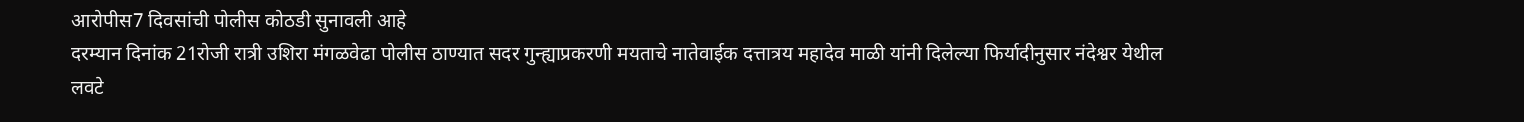आरोपीस7 दिवसांची पोलीस कोठडी सुनावली आहे
दरम्यान दिनांक 21रोजी रात्री उशिरा मंगळवेढा पोलीस ठाण्यात सदर गुन्ह्याप्रकरणी मयताचे नातेवाईक दत्तात्रय महादेव माळी यांनी दिलेल्या फिर्यादीनुसार नंदेश्वर येथील लवटे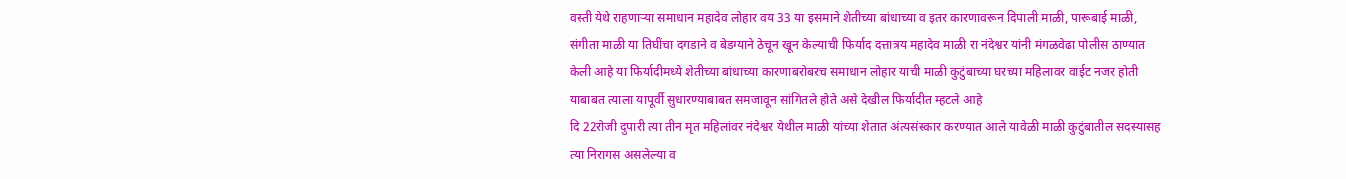वस्ती येथे राहणाऱ्या समाधान महादेव लोहार वय 33 या इसमाने शेतीच्या बांधाच्या व इतर कारणावरून दिपाली माळी, पारूबाई माळी, संगीता माळी या तिघींचा दगडाने व बेडग्याने ठेचून खून केल्याची फिर्याद दत्तात्रय महादेव माळी रा नंदेश्वर यांनी मंगळवेढा पोलीस ठाण्यात केली आहे या फिर्यादीमध्ये शेतीच्या बांधाच्या कारणाबरोबरच समाधान लोहार याची माळी कुटुंबाच्या घरच्या महिलावर वाईट नजर होती याबाबत त्याला यापूर्वी सुधारण्याबाबत समजावून सांगितले होते असे देखील फिर्यादीत म्हटले आहे
दि 22रोजी दुपारी त्या तीन मृत महिलांवर नंदेश्वर येथील माळी यांच्या शेतात अंत्यसंस्कार करण्यात आले यावेळी माळी कुटुंबातील सदस्यासह त्या निरागस असलेल्या व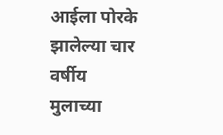आईला पोरके झालेल्या चार वर्षीय मुलाच्या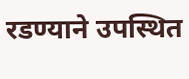रडण्याने उपस्थित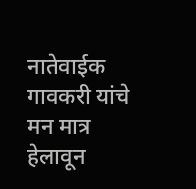नातेवाईक गावकरी यांचे मन मात्र हेलावून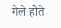गेले होते